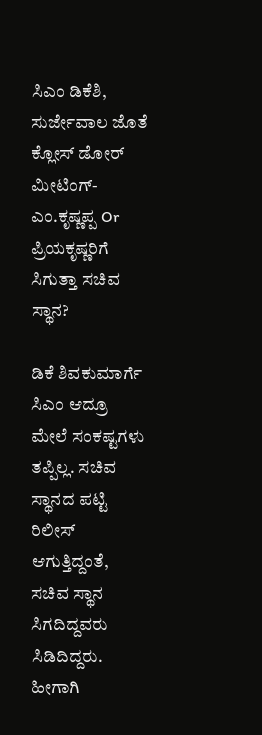ಸಿಎಂ ಡಿಕೆಶಿ, ಸುರ್ಜೇವಾಲ ಜೊತೆ ಕ್ಲೋಸ್ ಡೋರ್ ಮೀಟಿಂಗ್- ಎಂ.ಕೃಷ್ಣಪ್ಪ Or ಪ್ರಿಯಕೃಷ್ಣರಿಗೆ ಸಿಗುತ್ತಾ ಸಚಿವ ಸ್ಥಾನ?

ಡಿಕೆ ಶಿವಕುಮಾರ್ಗೆ ಸಿಎಂ ಆದ್ರೂ ಮೇಲೆ ಸಂಕಷ್ಟಗಳು ತಪ್ಪಿಲ್ಲ. ಸಚಿವ ಸ್ಥಾನದ ಪಟ್ಟಿ ರಿಲೀಸ್ ಆಗುತ್ತಿದ್ದಂತೆ, ಸಚಿವ ಸ್ಥಾನ ಸಿಗದಿದ್ದವರು ಸಿಡಿದಿದ್ದರು. ಹೀಗಾಗಿ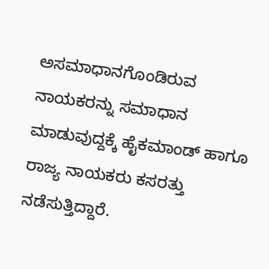ಅಸಮಾಧಾನಗೊಂಡಿರುವ ನಾಯಕರನ್ನು ಸಮಾಧಾನ ಮಾಡುವುದ್ದಕ್ಕೆ ಹೈಕಮಾಂಡ್ ಹಾಗೂ ರಾಜ್ಯ ನಾಯಕರು ಕಸರತ್ತು ನಡೆಸುತ್ತಿದ್ದಾರೆ.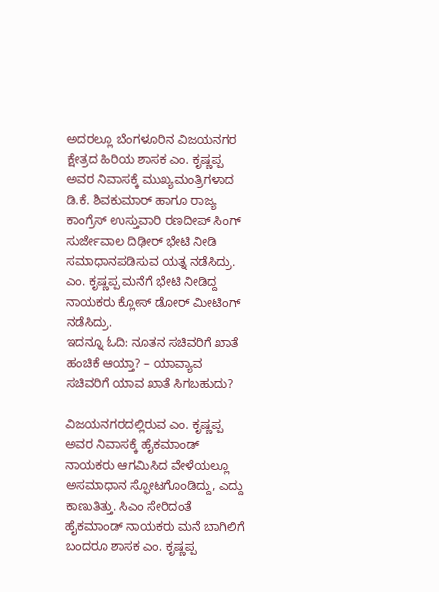ಅದರಲ್ಲೂ ಬೆಂಗಳೂರಿನ ವಿಜಯನಗರ ಕ್ಷೇತ್ರದ ಹಿರಿಯ ಶಾಸಕ ಎಂ. ಕೃಷ್ಣಪ್ಪ ಅವರ ನಿವಾಸಕ್ಕೆ ಮುಖ್ಯಮಂತ್ರಿಗಳಾದ ಡಿ.ಕೆ. ಶಿವಕುಮಾರ್ ಹಾಗೂ ರಾಜ್ಯ ಕಾಂಗ್ರೆಸ್ ಉಸ್ತುವಾರಿ ರಣದೀಪ್ ಸಿಂಗ್ ಸುರ್ಜೇವಾಲ ದಿಢೀರ್ ಭೇಟಿ ನೀಡಿ ಸಮಾಧಾನಪಡಿಸುವ ಯತ್ನ ನಡೆಸಿದ್ರು. ಎಂ. ಕೃಷ್ಣಪ್ಪ ಮನೆಗೆ ಭೇಟಿ ನೀಡಿದ್ದ ನಾಯಕರು ಕ್ಲೋಸ್ ಡೋರ್ ಮೀಟಿಂಗ್ ನಡೆಸಿದ್ರು.
ಇದನ್ನೂ ಓದಿ: ನೂತನ ಸಚಿವರಿಗೆ ಖಾತೆ ಹಂಚಿಕೆ ಆಯ್ತಾ? – ಯಾವ್ಯಾವ ಸಚಿವರಿಗೆ ಯಾವ ಖಾತೆ ಸಿಗಬಹುದು?

ವಿಜಯನಗರದಲ್ಲಿರುವ ಎಂ. ಕೃಷ್ಣಪ್ಪ ಅವರ ನಿವಾಸಕ್ಕೆ ಹೈಕಮಾಂಡ್ ನಾಯಕರು ಆಗಮಿಸಿದ ವೇಳೆಯಲ್ಲೂ ಅಸಮಾಧಾನ ಸ್ಫೋಟಗೊಂಡಿದ್ದು, ಎದ್ದು ಕಾಣುತಿತ್ತು. ಸಿಎಂ ಸೇರಿದಂತೆ ಹೈಕಮಾಂಡ್ ನಾಯಕರು ಮನೆ ಬಾಗಿಲಿಗೆ ಬಂದರೂ ಶಾಸಕ ಎಂ. ಕೃಷ್ಣಪ್ಪ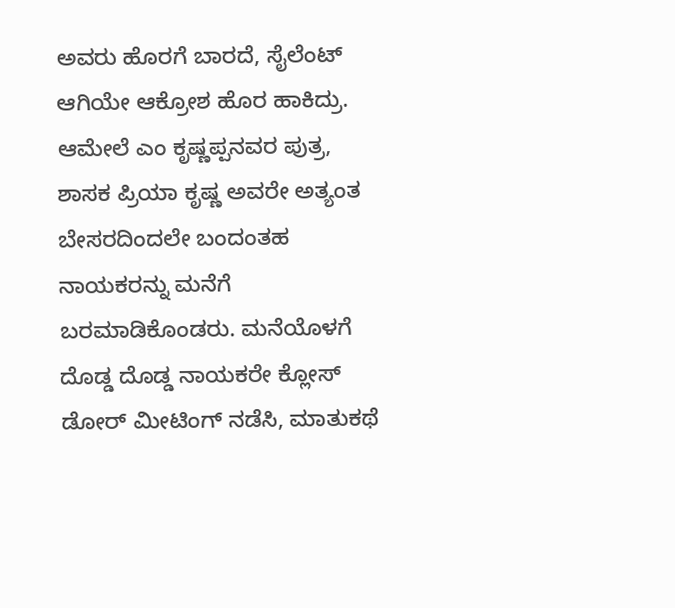ಅವರು ಹೊರಗೆ ಬಾರದೆ, ಸೈಲೆಂಟ್ ಆಗಿಯೇ ಆಕ್ರೋಶ ಹೊರ ಹಾಕಿದ್ರು. ಆಮೇಲೆ ಎಂ ಕೃಷ್ಣಪ್ಪನವರ ಪುತ್ರ, ಶಾಸಕ ಪ್ರಿಯಾ ಕೃಷ್ಣ ಅವರೇ ಅತ್ಯಂತ ಬೇಸರದಿಂದಲೇ ಬಂದಂತಹ ನಾಯಕರನ್ನು ಮನೆಗೆ ಬರಮಾಡಿಕೊಂಡರು. ಮನೆಯೊಳಗೆ ದೊಡ್ಡ ದೊಡ್ಡ ನಾಯಕರೇ ಕ್ಲೋಸ್ ಡೋರ್ ಮೀಟಿಂಗ್ ನಡೆಸಿ, ಮಾತುಕಥೆ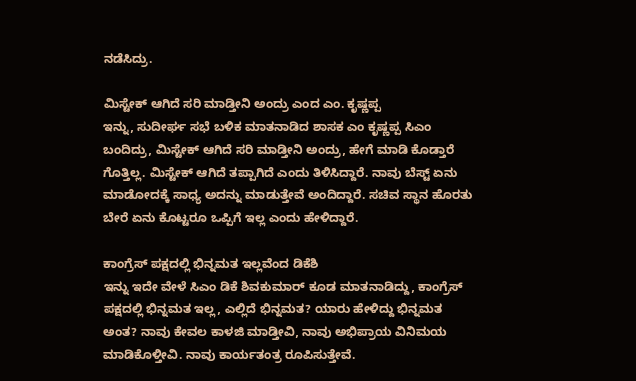ನಡೆಸಿದ್ರು.

ಮಿಸ್ಟೇಕ್ ಆಗಿದೆ ಸರಿ ಮಾಡ್ತೀನಿ ಅಂದ್ರು ಎಂದ ಎಂ. ಕೃಷ್ಣಪ್ಪ
ಇನ್ನು, ಸುದೀರ್ಘ ಸಭೆ ಬಳಿಕ ಮಾತನಾಡಿದ ಶಾಸಕ ಎಂ ಕೃಷ್ಣಪ್ಪ ಸಿಎಂ ಬಂದಿದ್ರು, ಮಿಸ್ಟೇಕ್ ಆಗಿದೆ ಸರಿ ಮಾಡ್ತೀನಿ ಅಂದ್ರು, ಹೇಗೆ ಮಾಡಿ ಕೊಡ್ತಾರೆ ಗೊತ್ತಿಲ್ಲ. ಮಿಸ್ಟೇಕ್ ಆಗಿದೆ ತಪ್ಪಾಗಿದೆ ಎಂದು ತಿಳಿಸಿದ್ದಾರೆ. ನಾವು ಬೆಸ್ಟ್ ಏನು ಮಾಡೋದಕ್ಕೆ ಸಾಧ್ಯ ಅದನ್ನು ಮಾಡುತ್ತೇವೆ ಅಂದಿದ್ದಾರೆ. ಸಚಿವ ಸ್ಥಾನ ಹೊರತು ಬೇರೆ ಏನು ಕೊಟ್ಟರೂ ಒಪ್ಪಿಗೆ ಇಲ್ಲ ಎಂದು ಹೇಳಿದ್ದಾರೆ.

ಕಾಂಗ್ರೆಸ್ ಪಕ್ಷದಲ್ಲಿ ಭಿನ್ನಮತ ಇಲ್ಲವೆಂದ ಡಿಕೆಶಿ
ಇನ್ನು ಇದೇ ವೇಳೆ ಸಿಎಂ ಡಿಕೆ ಶಿವಕುಮಾರ್ ಕೂಡ ಮಾತನಾಡಿದ್ದು, ಕಾಂಗ್ರೆಸ್ ಪಕ್ಷದಲ್ಲಿ ಭಿನ್ನಮತ ಇಲ್ಲ, ಎಲ್ಲಿದೆ ಭಿನ್ನಮತ? ಯಾರು ಹೇಳಿದ್ದು ಭಿನ್ನಮತ ಅಂತ? ನಾವು ಕೇವಲ ಕಾಳಜಿ ಮಾಡ್ತೀವಿ, ನಾವು ಅಭಿಪ್ರಾಯ ವಿನಿಮಯ ಮಾಡಿಕೊಳ್ತೀವಿ. ನಾವು ಕಾರ್ಯತಂತ್ರ ರೂಪಿಸುತ್ತೇವೆ.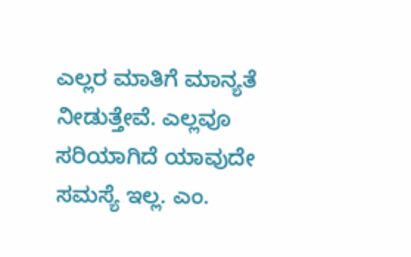ಎಲ್ಲರ ಮಾತಿಗೆ ಮಾನ್ಯತೆ ನೀಡುತ್ತೇವೆ. ಎಲ್ಲವೂ ಸರಿಯಾಗಿದೆ ಯಾವುದೇ ಸಮಸ್ಯೆ ಇಲ್ಲ. ಎಂ.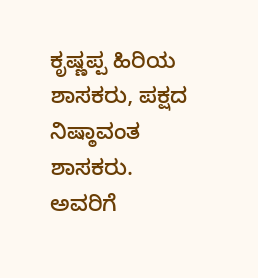ಕೃಷ್ಣಪ್ಪ ಹಿರಿಯ ಶಾಸಕರು, ಪಕ್ಷದ ನಿಷ್ಠಾವಂತ ಶಾಸಕರು. ಅವರಿಗೆ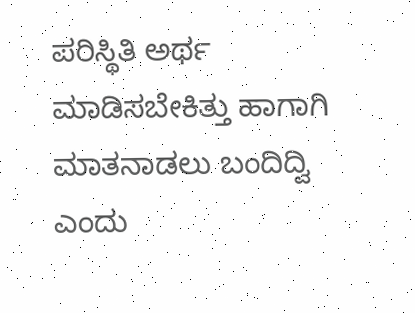ಪರಿಸ್ಥಿತಿ ಅರ್ಥ ಮಾಡಿಸಬೇಕಿತ್ತು ಹಾಗಾಗಿ ಮಾತನಾಡಲು ಬಂದಿದ್ವಿ ಎಂದು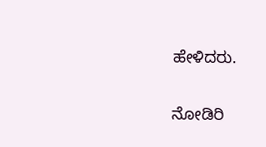ಹೇಳಿದರು.

ನೋಡಿರಿ